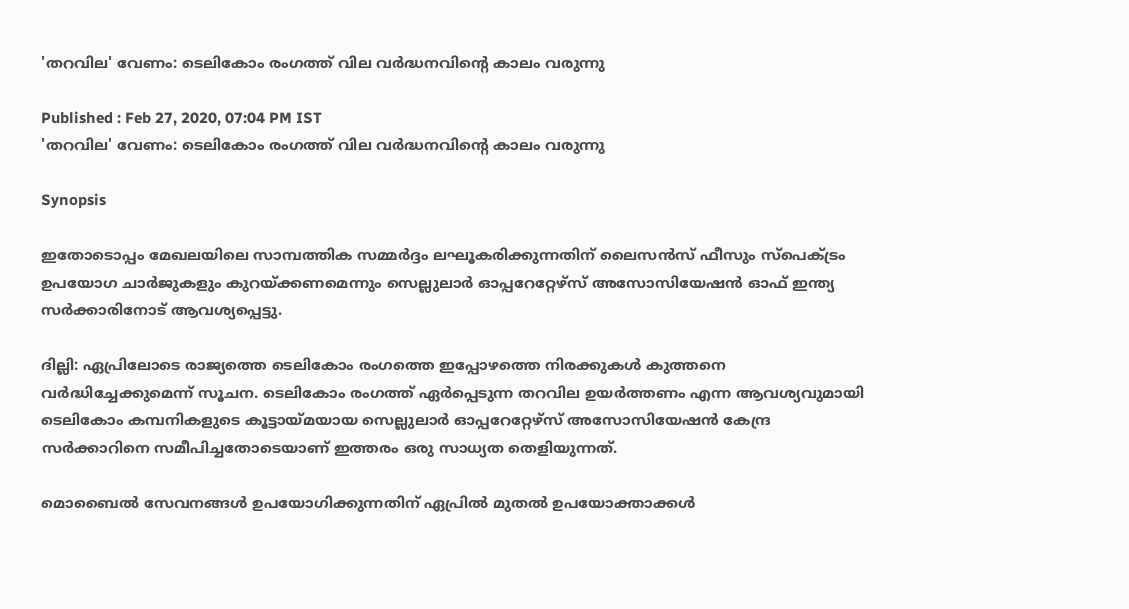'തറവില' വേണം: ടെലികോം രംഗത്ത് വില വര്‍ദ്ധനവിന്‍റെ കാലം വരുന്നു

Published : Feb 27, 2020, 07:04 PM IST
'തറവില' വേണം: ടെലികോം രംഗത്ത് വില വര്‍ദ്ധനവിന്‍റെ കാലം വരുന്നു

Synopsis

ഇതോടൊപ്പം മേഖലയിലെ സാമ്പത്തിക സമ്മർദ്ദം ലഘൂകരിക്കുന്നതിന് ലൈസൻസ് ഫീസും സ്പെക്ട്രം ഉപയോഗ ചാർജുകളും കുറയ്ക്കണമെന്നും സെല്ലുലാർ ഓപ്പറേറ്റേഴ്‌സ് അസോസിയേഷൻ ഓഫ് ഇന്ത്യ സർക്കാരിനോട് ആവശ്യപ്പെട്ടു.

ദില്ലി: ഏപ്രിലോടെ രാജ്യത്തെ ടെലികോം രംഗത്തെ ഇപ്പോഴത്തെ നിരക്കുകള്‍ കുത്തനെ വര്‍ദ്ധിച്ചേക്കുമെന്ന് സൂചന. ടെലികോം രംഗത്ത് ഏര്‍പ്പെടുന്ന തറവില ഉയര്‍ത്തണം എന്ന ആവശ്യവുമായി ടെലികോം കമ്പനികളുടെ കൂട്ടായ്മയായ സെല്ലുലാർ ഓപ്പറേറ്റേഴ്‌സ് അസോസിയേഷൻ കേന്ദ്ര സര്‍ക്കാറിനെ സമീപിച്ചതോടെയാണ് ഇത്തരം ഒരു സാധ്യത തെളിയുന്നത്.

മൊബൈൽ സേവനങ്ങൾ ഉപയോഗിക്കുന്നതിന് ഏപ്രിൽ മുതൽ ഉപയോക്താക്കൾ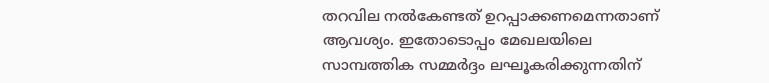തറവില നൽകേണ്ടത് ഉറപ്പാക്കണമെന്നതാണ് ആവശ്യം. ഇതോടൊപ്പം മേഖലയിലെ സാമ്പത്തിക സമ്മർദ്ദം ലഘൂകരിക്കുന്നതിന്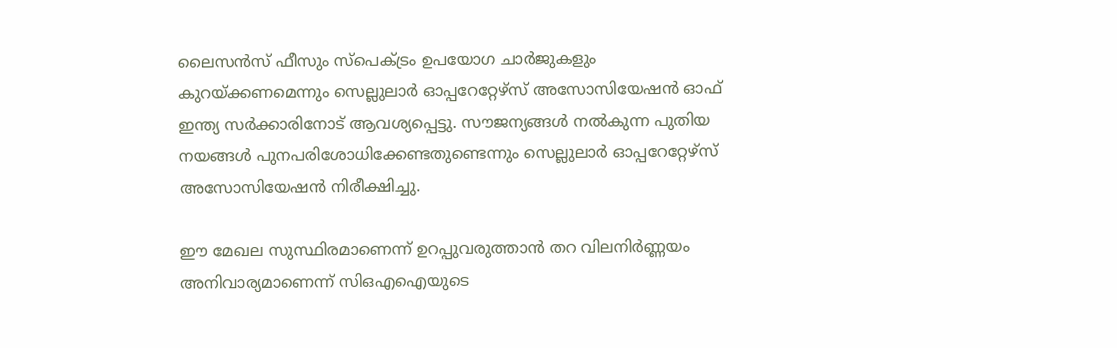ലൈസൻസ് ഫീസും സ്പെക്ട്രം ഉപയോഗ ചാർജുകളും കുറയ്ക്കണമെന്നും സെല്ലുലാർ ഓപ്പറേറ്റേഴ്‌സ് അസോസിയേഷൻ ഓഫ് ഇന്ത്യ സർക്കാരിനോട് ആവശ്യപ്പെട്ടു. സൗജന്യങ്ങള്‍ നല്‍കുന്ന പുതിയ നയങ്ങള്‍ പുനപരിശോധിക്കേണ്ടതുണ്ടെന്നും സെല്ലുലാർ ഓപ്പറേറ്റേഴ്‌സ് അസോസിയേഷൻ നിരീക്ഷിച്ചു.

ഈ മേഖല സുസ്ഥിരമാണെന്ന് ഉറപ്പുവരുത്താൻ തറ വിലനിർണ്ണയം അനിവാര്യമാണെന്ന് സി‌ഒഎഐയുടെ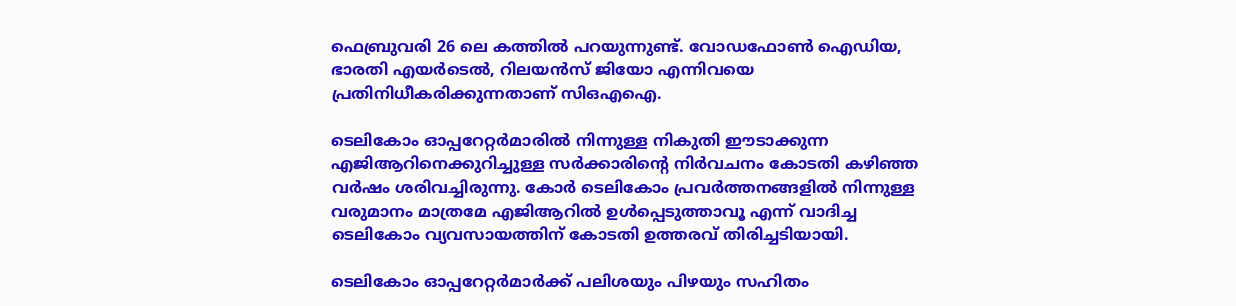ഫെബ്രുവരി 26 ലെ കത്തിൽ പറയുന്നുണ്ട്. വോഡഫോൺ ഐഡിയ, ഭാരതി എയർടെൽ, റിലയൻസ് ജിയോ എന്നിവയെ പ്രതിനിധീകരിക്കുന്നതാണ് സി‌ഒഎഐ.

ടെലികോം ഓപ്പറേറ്റർമാരിൽ നിന്നുള്ള നികുതി ഈടാക്കുന്ന എജിആറിനെക്കുറിച്ചുള്ള സർക്കാരിന്‍റെ നിർവചനം കോടതി കഴിഞ്ഞ വർഷം ശരിവച്ചിരുന്നു. കോർ ടെലികോം പ്രവർത്തനങ്ങളിൽ നിന്നുള്ള വരുമാനം മാത്രമേ എജിആറിൽ ഉൾപ്പെടുത്താവൂ എന്ന് വാദിച്ച ടെലികോം വ്യവസായത്തിന് കോടതി ഉത്തരവ് തിരിച്ചടിയായി.

ടെലികോം ഓപ്പറേറ്റർമാർക്ക് പലിശയും പിഴയും സഹിതം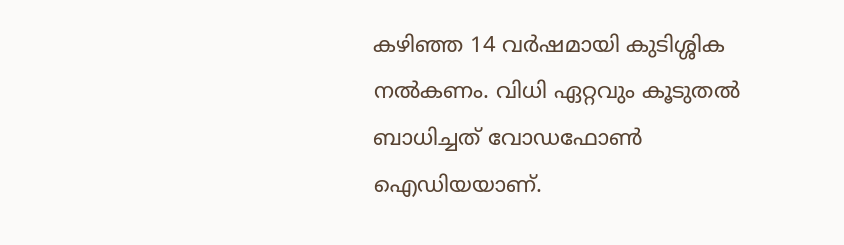കഴിഞ്ഞ 14 വർഷമായി കുടിശ്ശിക നൽകണം. വിധി ഏറ്റവും കൂടുതൽ ബാധിച്ചത് വോഡഫോൺ ഐഡിയയാണ്.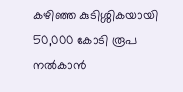കഴിഞ്ഞ കുടിശ്ശികയായി 50,000 കോടി രൂപ നൽകാൻ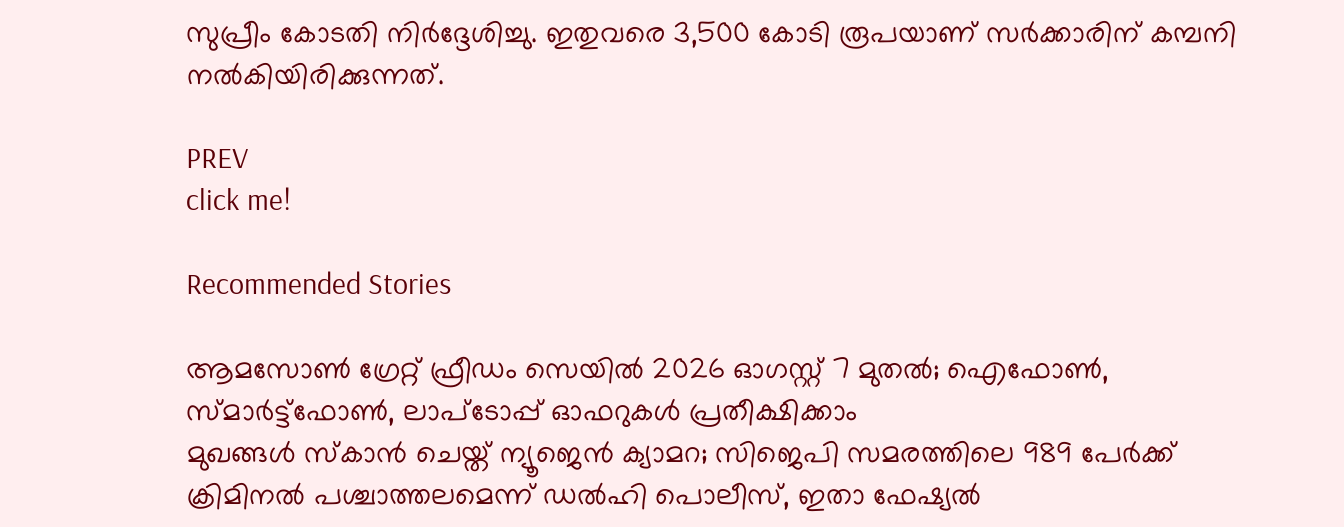സുപ്രീം കോടതി നിർദ്ദേശിച്ചു. ഇതുവരെ 3,500 കോടി രൂപയാണ് സർക്കാരിന് കമ്പനി നൽകിയിരിക്കുന്നത്.

PREV
click me!

Recommended Stories

ആമസോൺ ഗ്രേറ്റ് ഫ്രീഡം സെയിൽ 2026 ഓഗസ്റ്റ് 7 മുതൽ; ഐഫോൺ, സ്‍മാർട്ട്ഫോൺ, ലാപ്ടോപ്പ് ഓഫറുകൾ പ്രതീക്ഷിക്കാം
മുഖങ്ങൾ സ്‌കാൻ ചെയ്ത് ന്യൂജെൻ ക്യാമറ; സിജെപി സമരത്തിലെ 989 പേർക്ക് ക്രിമിനൽ പശ്ചാത്തലമെന്ന് ഡൽഹി പൊലീസ്, ഇതാ ഫേഷ്യൽ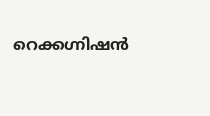റെക്കഗ്നിഷൻ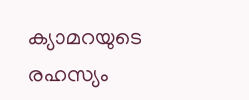ക്യാമറയുടെ രഹസ്യം